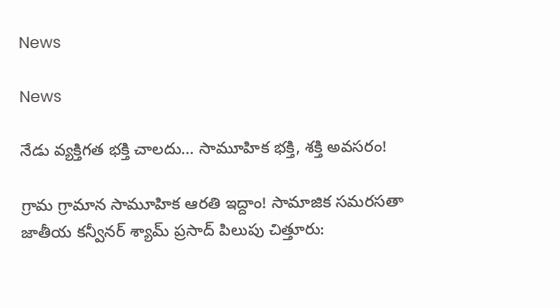News

News

నేడు వ్యక్తిగత భక్తి చాలదు… సామూహిక భక్తి, శక్తి అవసరం!

గ్రామ గ్రామాన సామూహిక ఆరతి ఇద్దాం! సామాజిక సమరసతా జాతీయ కన్వీనర్‌ శ్యామ్‌ ప్రసాద్‌ పిలుపు చిత్తూరు: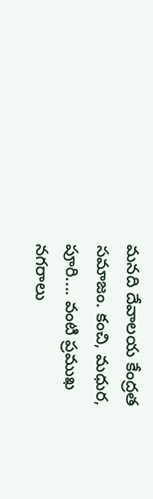మనది దేవాలయ కేంద్రత సమాజం. కంచి, మధుర, పూరి.... వంటి ప్రముఖ నగరాలు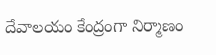దేవాలయం కేంద్రంగా నిర్మాణం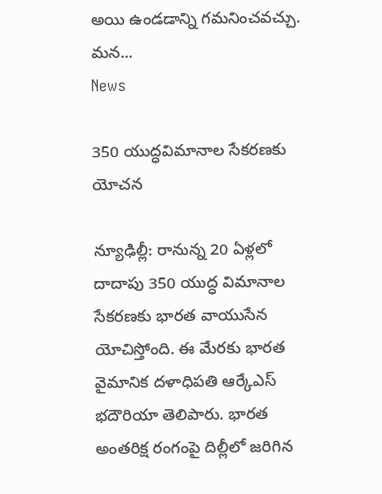అయి ఉండడాన్ని గమనించవచ్చు. మన...
News

350 యుద్ధవిమానాల సేకరణకు యోచన

న్యూఢిల్లీ: రానున్న 20 ఏళ్లలో దాదాపు 350 యుద్ధ విమానాల సేకరణకు భారత వాయుసేన యోచిస్తోంది. ఈ మేర‌కు భారత వైమానిక దళాధిపతి ఆర్కేఎస్ భదౌరియా తెలిపారు. భారత అంతరిక్ష రంగంపై దిల్లీలో జరిగిన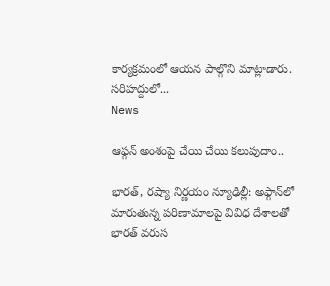కార్యక్రమంలో ఆయన పాల్గొని మాట్లాడారు. సరిహద్దులో...
News

ఆఫ్గన్ అంశంపై చేయి చేయి క‌లుపుదాం..

భారత్, రష్యా నిర్ణ‌యం న్యూఢిల్లీ: అఫ్గాన్‌లో మారుతున్న పరిణామాలపై వివిధ దేశాలతో భారత్ వరుస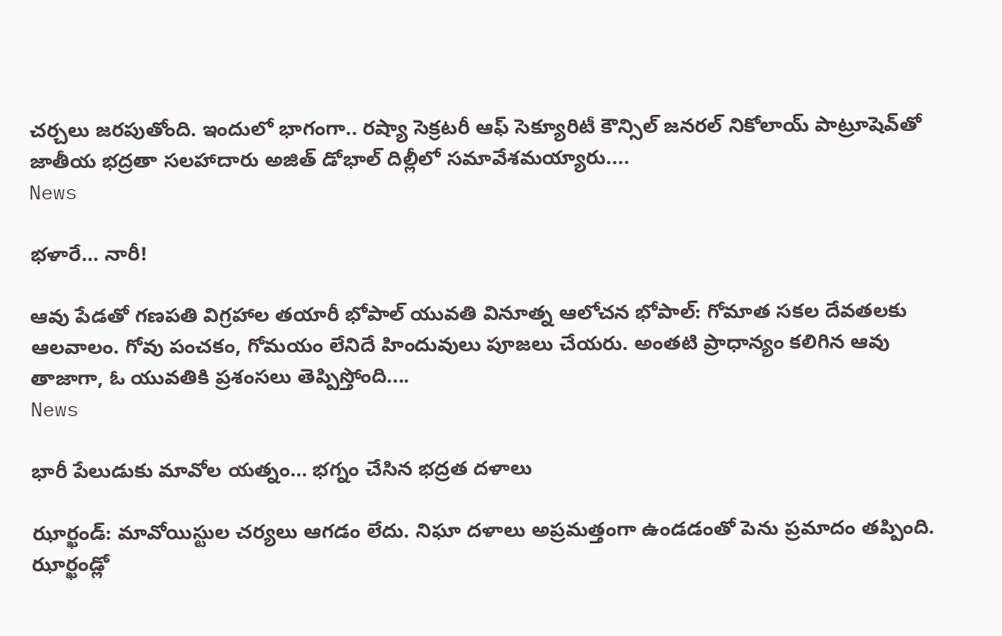చర్చలు జరపుతోంది. ఇందులో భాగంగా.. రష్యా సెక్రటరీ ఆఫ్‌ సెక్యూరిటీ కౌన్సిల్‌ జనరల్‌ నికోలాయ్‌ పాట్రూషెవ్‌తో జాతీయ భద్రతా సలహాదారు అజిత్ డోభాల్ దిల్లీలో సమావేశమయ్యారు....
News

భళారే… నారీ!

ఆవు పేడతో గణపతి విగ్రహాల తయారీ భోపాల్‌ యువతి వినూత్న ఆలోచన భోపాల్‌: గోమాత సకల దేవతలకు ఆలవాలం. గోవు పంచకం, గోమయం లేనిదే హిందువులు పూజలు చేయరు. అంతటి ప్రాధాన్యం కలిగిన ఆవు తాజాగా, ఓ యువతికి ప్రశంసలు తెప్పిస్తోంది....
News

భారీ పేలుడుకు మావోల యత్నం… భగ్నం చేసిన భద్రత దళాలు

ఝార్ఖండ్: మావోయిస్టుల చ‌ర్య‌లు ఆగ‌డం లేదు. నిఘా ద‌ళాలు అప్ర‌మ‌త్తంగా ఉండ‌డంతో పెను ప్ర‌మాదం త‌ప్పింది. ఝార్ఖండ్లో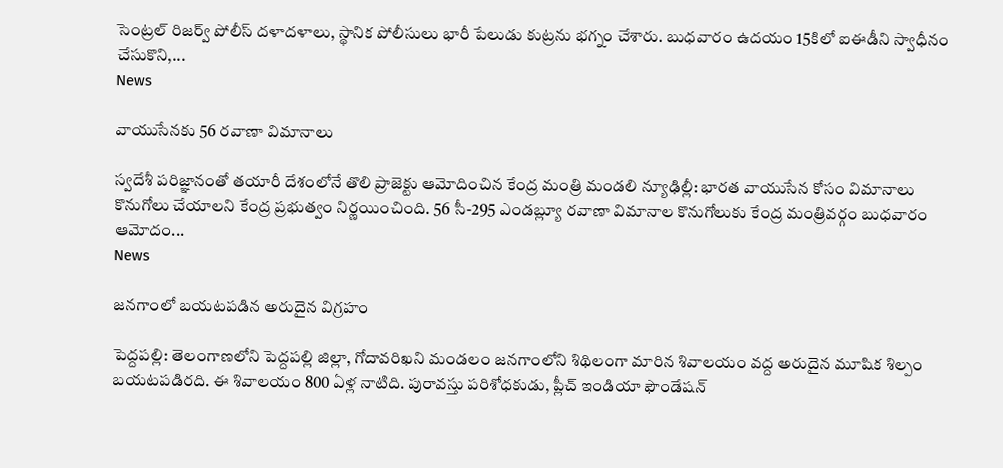సెంట్రల్ రిజర్వ్ పోలీస్ దళాదళాలు, స్థానిక పోలీసులు భారీ పేలుడు కుట్రను భగ్నం చేశారు. బుధవారం ఉదయం 15కిలో ఐఈడీని స్వాధీనం చేసుకొని,...
News

వాయుసేనకు 56 రవాణా విమానాలు

స్వ‌దేశీ ప‌రిజ్ఞానంతో త‌యారీ దేశంలోనే తొలి ప్రాజెక్టు ఆమోదించిన కేంద్ర మంత్రి మండలి న్యూఢిల్లీ: భారత వాయుసేన కోసం విమానాలు కొనుగోలు చేయాలని కేంద్ర ప్రభుత్వం నిర్ణయించింది. 56 సీ-295 ఎండబ్ల్యూ రవాణా విమానాల కొనుగోలుకు కేంద్ర మంత్రివర్గం బుధవారం ఆమోదం...
News

జనగాంలో బయటపడిన అరుదైన విగ్రహం

పెద్దపల్లి: తెలంగాణలోని పెద్దపల్లి జిల్లా, గోదావరిఖని మండలం జనగాంలోని శిథిలంగా మారిన శివాలయం వద్ద అరుదైన మూషిక శిల్పం బయటపడిరది. ఈ శివాలయం 800 ఏళ్ల నాటిది. పురావస్తు పరిశోధకుడు, ప్లీచ్‌ ఇండియా ఫౌండేషన్‌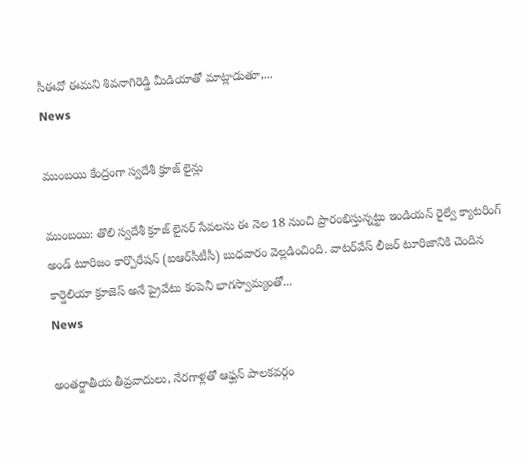సీఈవో ఈమని శివనాగిరెడ్డి మీడియాతో మాట్లాడుతూ,...
News

ముంబయి కేంద్రంగా స్వదేశీ క్రూజ్ లైన్లు

ముంబయి: తొలి స్వదేశీ క్రూజ్‌ లైనర్‌ సేవలను ఈ నెల 18 నుంచి ప్రారంభిస్తున్నట్టు ఇండియన్‌ రైల్వే క్యాటరింగ్‌ అండ్‌ టూరిజం కార్పొరేషన్‌ (ఐఆర్‌సీటీసీ) బుధవారం వెల్లడించింది. వాటర్‌వేస్‌ లీజర్‌ టూరిజానికి చెందిన కార్డెలియా క్రూజెస్‌ అనే ప్రైవేటు కంపెనీ భాగస్వామ్యంతో...
News

అంతర్జాతీయ తీవ్రవాదులు, నేరగాళ్లతో ఆఫ్ఘన్ పాలకవర్గం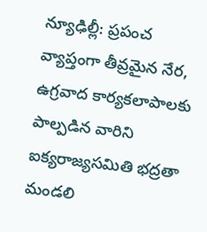న్యూఢిల్లీ: ప్రపంచ వ్యాప్తంగా తీవ్రమైన నేర, ఉగ్రవాద కార్యకలాపాలకు పాల్పడిన వారిని ఐక్యరాజ్యసమితి భద్రతా మండలి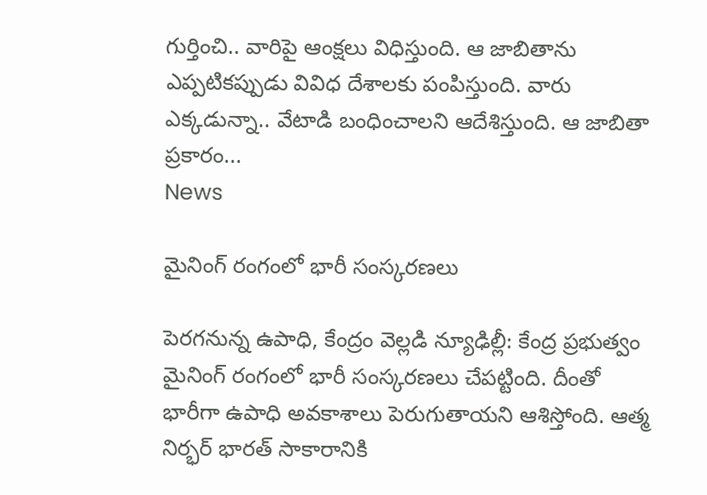గుర్తించి.. వారిపై ఆంక్షలు విధిస్తుంది. ఆ జాబితాను ఎప్పటికప్పుడు వివిధ దేశాలకు పంపిస్తుంది. వారు ఎక్కడున్నా.. వేటాడి బంధించాలని ఆదేశిస్తుంది. ఆ జాబితా ప్రకారం...
News

మైనింగ్ రంగంలో భారీ సంస్కరణలు

పెరగనున్న ఉపాధి, కేంద్రం వెల్ల‌డి న్యూఢిల్లీ: కేంద్ర ప్ర‌భుత్వం మైనింగ్ రంగంలో భారీ సంస్క‌ర‌ణ‌లు చేప‌ట్టింది. దీంతో భారీగా ఉపాధి అవ‌కాశాలు పెరుగుతాయ‌ని ఆశిస్తోంది. ఆత్మ నిర్భర్‌ భారత్‌ సాకారానికి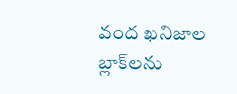వంద ఖనిజాల బ్లాక్‌లను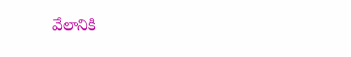వేలానికి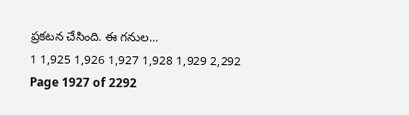ప్ర‌క‌ట‌న చేసింది. ఈ గనుల...
1 1,925 1,926 1,927 1,928 1,929 2,292
Page 1927 of 2292